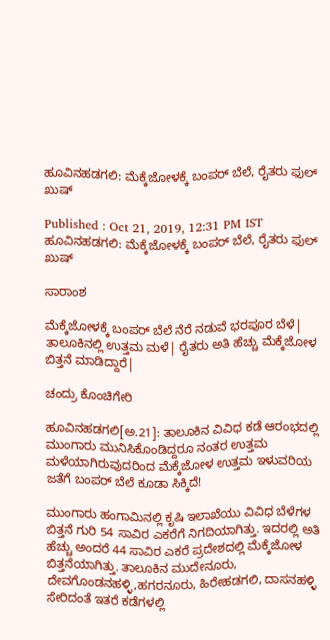ಹೂವಿನಹಡಗಲಿ: ಮೆಕ್ಕೆಜೋಳಕ್ಕೆ ಬಂಪರ್ ಬೆಲೆ, ರೈತರು ಫುಲ್ ಖುಷ್

Published : Oct 21, 2019, 12:31 PM IST
ಹೂವಿನಹಡಗಲಿ: ಮೆಕ್ಕೆಜೋಳಕ್ಕೆ ಬಂಪರ್ ಬೆಲೆ, ರೈತರು ಫುಲ್ ಖುಷ್

ಸಾರಾಂಶ

ಮೆಕ್ಕೆಜೋಳಕ್ಕೆ ಬಂಪರ್ ಬೆಲೆ ನೆರೆ ನಡುವೆ ಭರಪೂರ ಬೆಳೆ| ತಾಲೂಕಿನಲ್ಲಿ ಉತ್ತಮ ಮಳೆ| ರೈತರು ಅತಿ ಹೆಚ್ಚು ಮೆಕ್ಕೆಜೋಳ ಬಿತ್ತನೆ ಮಾಡಿದ್ದಾರೆ|

ಚಂದ್ರು ಕೊಂಚಿಗೇರಿ

ಹೂವಿನಹಡಗಲಿ[ಅ.21]: ತಾಲೂಕಿನ ವಿವಿಧ ಕಡೆ ಆರಂಭದಲ್ಲಿ ಮುಂಗಾರು ಮುನಿಸಿಕೊಂಡಿದ್ದರೂ ನಂತರ ಉತ್ತಮ ಮಳೆಯಾಗಿರುವುದರಿಂದ ಮೆಕ್ಕೆಜೋಳ ಉತ್ತಮ ಇಳುವರಿಯ ಜತೆಗೆ ಬಂಪರ್ ಬೆಲೆ ಕೂಡಾ ಸಿಕ್ಕಿದೆ!

ಮುಂಗಾರು ಹಂಗಾಮಿನಲ್ಲಿ ಕೃಷಿ ಇಲಾಖೆಯು ವಿವಿಧ ಬೆಳೆಗಳ ಬಿತ್ತನೆ ಗುರಿ 54 ಸಾವಿರ ಎಕರೆಗೆ ನಿಗದಿಯಾಗಿತ್ತು. ಇದರಲ್ಲಿ ಅತಿ ಹೆಚ್ಚು ಅಂದರೆ 44 ಸಾವಿರ ಎಕರೆ ಪ್ರದೇಶದಲ್ಲಿ ಮೆಕ್ಕೆಜೋಳ ಬಿತ್ತನೆಯಾಗಿತ್ತು. ತಾಲೂಕಿನ ಮುದೇನೂರು, ದೇವಗೊಂಡನಹಳ್ಳಿ,ಹಗರನೂರು, ಹಿರೇಹಡಗಲಿ, ದಾಸನಹಳ್ಳಿ ಸೇರಿದಂತೆ ಇತರೆ ಕಡೆಗಳಲ್ಲಿ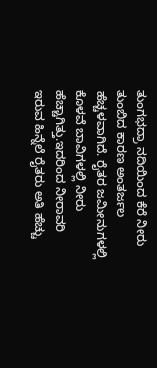ತುಂಗಭದ್ರಾ ನದಿಯಿಂದ ಕೆರೆ ನೀರು ತುಂಬಿದ ಕಾರಣ ಅಂತರ್ಜಲ ಹೆಚ್ಚಳವಾಗಿದೆ. ರೈತರ ಜಮೀನುಗಳಲ್ಲಿ ಕೊಳವೆ ಬಾವಿಗಳಲ್ಲಿ ನೀರು ಹೆಚ್ಚಾಗಿತ್ತು.ಇದರಿಂದ ನೀರಾವರಿ ಇರುವ ಹಿನ್ನೆಲೆ ರೈತರು ಅತಿ ಹೆಚ್ಚು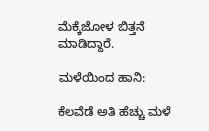ಮೆಕ್ಕೆಜೋಳ ಬಿತ್ತನೆ ಮಾಡಿದ್ದಾರೆ.

ಮಳೆಯಿಂದ ಹಾನಿ:

ಕೆಲವೆಡೆ ಅತಿ ಹೆಚ್ಚು ಮಳೆ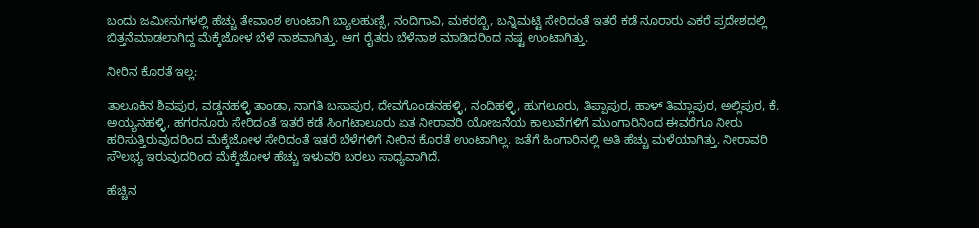ಬಂದು ಜಮೀನುಗಳಲ್ಲಿ ಹೆಚ್ಚು ತೇವಾಂಶ ಉಂಟಾಗಿ ಬ್ಯಾಲಹುಣ್ಸಿ, ನಂದಿಗಾವಿ, ಮಕರಬ್ಬಿ, ಬನ್ನಿಮಟ್ಟಿ ಸೇರಿದಂತೆ ಇತರೆ ಕಡೆ ನೂರಾರು ಎಕರೆ ಪ್ರದೇಶದಲ್ಲಿ ಬಿತ್ತನೆಮಾಡಲಾಗಿದ್ದ ಮೆಕ್ಕೆಜೋಳ ಬೆಳೆ ನಾಶವಾಗಿತ್ತು. ಆಗ ರೈತರು ಬೆಳೆನಾಶ ಮಾಡಿದರಿಂದ ನಷ್ಟ ಉಂಟಾಗಿತ್ತು.

ನೀರಿನ ಕೊರತೆ ಇಲ್ಲ:

ತಾಲೂಕಿನ ಶಿವಪುರ, ವಡ್ಡನಹಳ್ಳಿ ತಾಂಡಾ, ನಾಗತಿ ಬಸಾಪುರ, ದೇವಗೊಂಡನಹಳ್ಳಿ, ನಂದಿಹಳ್ಳಿ, ಹುಗಲೂರು, ತಿಪ್ಪಾಪುರ, ಹಾಳ್ ತಿಮ್ಲಾಪುರ, ಅಲ್ಲಿಪುರ, ಕೆ. ಅಯ್ಯನಹಳ್ಳಿ, ಹಗರನೂರು ಸೇರಿದಂತೆ ಇತರೆ ಕಡೆ ಸಿಂಗಟಾಲೂರು ಏತ ನೀರಾವರಿ ಯೋಜನೆಯ ಕಾಲುವೆಗಳಿಗೆ ಮುಂಗಾರಿನಿಂದ ಈವರೆಗೂ ನೀರು ಹರಿಸುತ್ತಿರುವುದರಿಂದ ಮೆಕ್ಕೆಜೋಳ ಸೇರಿದಂತೆ ಇತರೆ ಬೆಳೆಗಳಿಗೆ ನೀರಿನ ಕೊರತೆ ಉಂಟಾಗಿಲ್ಲ. ಜತೆಗೆ ಹಿಂಗಾರಿನಲ್ಲಿ ಅತಿ ಹೆಚ್ಚು ಮಳೆಯಾಗಿತ್ತು. ನೀರಾವರಿ ಸೌಲಭ್ಯ ಇರುವುದರಿಂದ ಮೆಕ್ಕೆಜೋಳ ಹೆಚ್ಚು ಇಳುವರಿ ಬರಲು ಸಾಧ್ಯವಾಗಿದೆ.

ಹೆಚ್ಚಿನ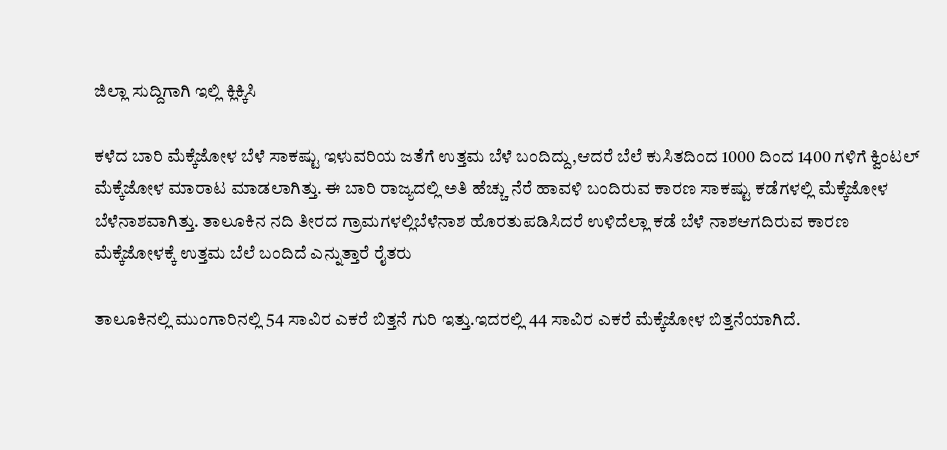ಜಿಲ್ಲಾ ಸುದ್ದಿಗಾಗಿ ಇಲ್ಲಿ ಕ್ಲಿಕ್ಕಿಸಿ

ಕಳೆದ ಬಾರಿ ಮೆಕ್ಕೆಜೋಳ ಬೆಳೆ ಸಾಕಷ್ಟು ಇಳುವರಿಯ ಜತೆಗೆ ಉತ್ತಮ ಬೆಳೆ ಬಂದಿದ್ದು,ಆದರೆ ಬೆಲೆ ಕುಸಿತದಿಂದ 1000 ದಿಂದ 1400 ಗಳಿಗೆ ಕ್ವಿಂಟಲ್ ಮೆಕ್ಕೆಜೋಳ ಮಾರಾಟ ಮಾಡಲಾಗಿತ್ತು. ಈ ಬಾರಿ ರಾಜ್ಯದಲ್ಲಿ ಅತಿ ಹೆಚ್ಚು ನೆರೆ ಹಾವಳಿ ಬಂದಿರುವ ಕಾರಣ ಸಾಕಷ್ಟು ಕಡೆಗಳಲ್ಲಿ ಮೆಕ್ಕೆಜೋಳ ಬೆಳೆನಾಶವಾಗಿತ್ತು. ತಾಲೂಕಿನ ನದಿ ತೀರದ ಗ್ರಾಮಗಳಲ್ಲಿಬೆಳೆನಾಶ ಹೊರತುಪಡಿಸಿದರೆ ಉಳಿದೆಲ್ಲಾ ಕಡೆ ಬೆಳೆ ನಾಶಆಗದಿರುವ ಕಾರಣ ಮೆಕ್ಕೆಜೋಳಕ್ಕೆ ಉತ್ತಮ ಬೆಲೆ ಬಂದಿದೆ ಎನ್ನುತ್ತಾರೆ ರೈತರು

ತಾಲೂಕಿನಲ್ಲಿ ಮುಂಗಾರಿನಲ್ಲಿ 54 ಸಾವಿರ ಎಕರೆ ಬಿತ್ತನೆ ಗುರಿ ಇತ್ತು.ಇದರಲ್ಲಿ 44 ಸಾವಿರ ಎಕರೆ ಮೆಕ್ಕೆಜೋಳ ಬಿತ್ತನೆಯಾಗಿದೆ.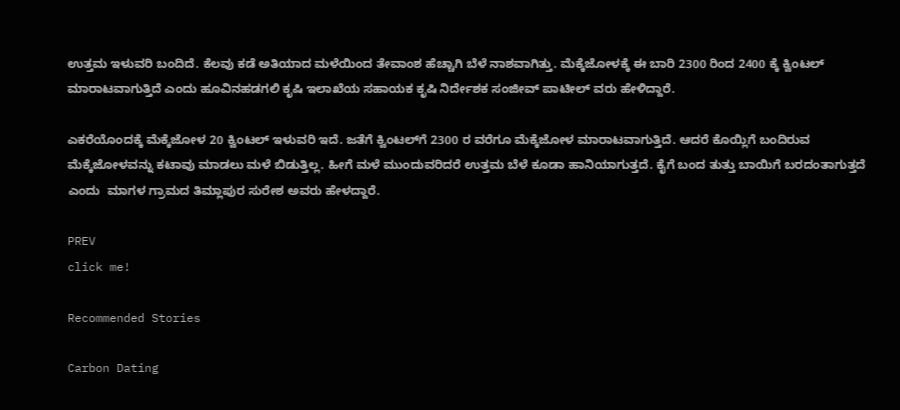ಉತ್ತಮ ಇಳುವರಿ ಬಂದಿದೆ. ಕೆಲವು ಕಡೆ ಅತಿಯಾದ ಮಳೆಯಿಂದ ತೇವಾಂಶ ಹೆಚ್ಚಾಗಿ ಬೆಳೆ ನಾಶವಾಗಿತ್ತು. ಮೆಕ್ಕೆಜೋಳಕ್ಕೆ ಈ ಬಾರಿ 2300 ರಿಂದ 2400 ಕ್ಕೆ ಕ್ವಿಂಟಲ್‌ ಮಾರಾಟವಾಗುತ್ತಿದೆ ಎಂದು ಹೂವಿನಹಡಗಲಿ ಕೃಷಿ ಇಲಾಖೆಯ ಸಹಾಯಕ ಕೃಷಿ ನಿರ್ದೇಶಕ ಸಂಜೀವ್ ಪಾಟೀಲ್ ವರು ಹೇಳಿದ್ದಾರೆ.

ಎಕರೆಯೊಂದಕ್ಕೆ ಮೆಕ್ಕೆಜೋಳ 20 ಕ್ವಿಂಟಲ್ ಇಳುವರಿ ಇದೆ. ಜತೆಗೆ ಕ್ವಿಂಟಲ್‌ಗೆ 2300 ರ ವರೆಗೂ ಮೆಕ್ಕೆಜೋಳ ಮಾರಾಟವಾಗುತ್ತಿದೆ. ಆದರೆ ಕೊಯ್ಲಿಗೆ ಬಂದಿರುವ ಮೆಕ್ಕೆಜೋಳವನ್ನು ಕಟಾವು ಮಾಡಲು ಮಳೆ ಬಿಡುತ್ತಿಲ್ಲ. ಹೀಗೆ ಮಳೆ ಮುಂದುವರಿದರೆ ಉತ್ತಮ ಬೆಳೆ ಕೂಡಾ ಹಾನಿಯಾಗುತ್ತದೆ. ಕೈಗೆ ಬಂದ ತುತ್ತು ಬಾಯಿಗೆ ಬರದಂತಾಗುತ್ತದೆ ಎಂದು  ಮಾಗಳ ಗ್ರಾಮದ ತಿಮ್ಲಾಪುರ ಸುರೇಶ ಅವರು ಹೇಳದ್ದಾರೆ.

PREV
click me!

Recommended Stories

Carbon Dating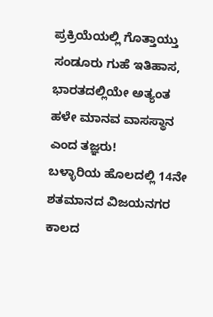ಪ್ರಕ್ರಿಯೆಯಲ್ಲಿ ಗೊತ್ತಾಯ್ತು ಸಂಡೂರು ಗುಹೆ ಇತಿಹಾಸ, ಭಾರತದಲ್ಲಿಯೇ ಅತ್ಯಂತ ಹಳೇ ಮಾನವ ವಾಸಸ್ಥಾನ ಎಂದ ತಜ್ಞರು!
ಬಳ್ಳಾರಿಯ ಹೊಲದಲ್ಲಿ 14ನೇ ಶತಮಾನದ ವಿಜಯನಗರ ಕಾಲದ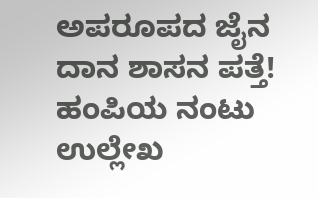ಅಪರೂಪದ ಜೈನ ದಾನ ಶಾಸನ ಪತ್ತೆ! ಹಂಪಿಯ ನಂಟು ಉಲ್ಲೇಖ